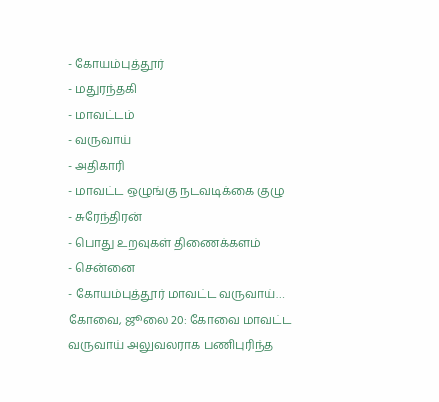- கோயம்புத்தூர்
- மதுரந்தகி
- மாவட்டம்
- வருவாய்
- அதிகாரி
- மாவட்ட ஒழுங்கு நடவடிக்கை குழு
- சுரேந்திரன்
- பொது உறவுகள் திணைக்களம்
- சென்னை
- கோயம்புத்தூர் மாவட்ட வருவாய்…
கோவை, ஜூலை 20: கோவை மாவட்ட வருவாய் அலுவலராக பணிபுரிந்த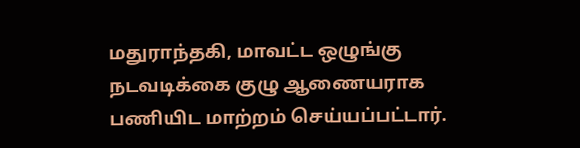மதுராந்தகி, மாவட்ட ஒழுங்கு நடவடிக்கை குழு ஆணையராக பணியிட மாற்றம் செய்யப்பட்டார்.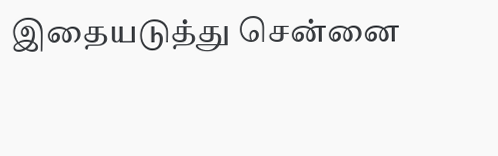இதையடுத்து சென்னை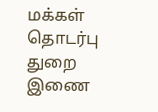மக்கள் தொடர்பு துறை இணை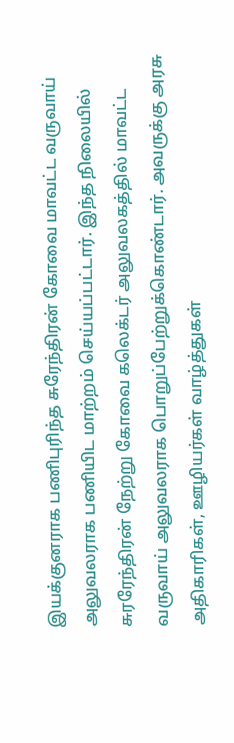இயக்குனராக பணிபுரிந்த சுரேந்திரன் கோவை மாவட்ட வருவாய் அலுவலராக பணியிட மாற்றம் செய்யப்பட்டார். இந்த நிலையில் சுரரேந்திரன் நேற்று கோவை கலெக்டர் அலுவலகத்தில் மாவட்ட வருவாய் அலுவலராக பொறுப்பேற்றுக்கொண்டார். அவருக்கு அரசு அதிகாரிகள், ஊழியர்கள் வாழ்த்துகள்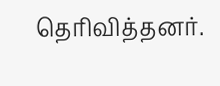தெரிவித்தனர்.